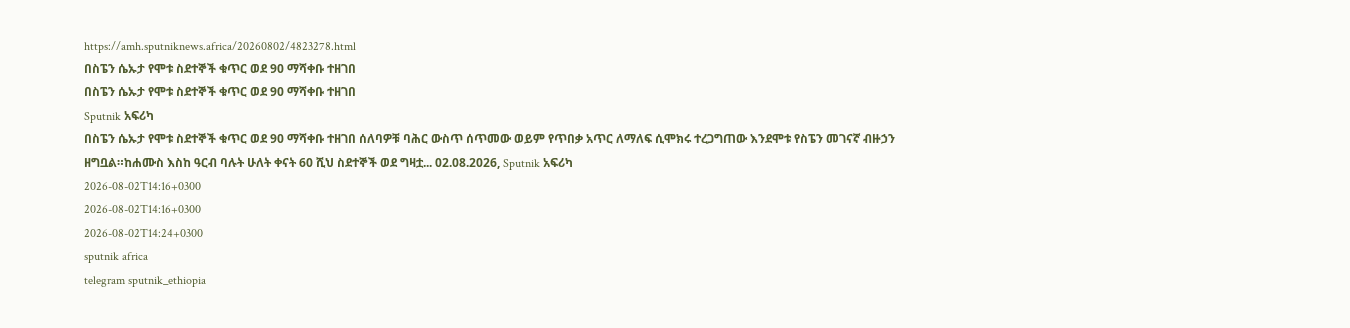https://amh.sputniknews.africa/20260802/4823278.html
በስፔን ሴኡታ የሞቱ ስደተኞች ቁጥር ወደ 90 ማሻቀቡ ተዘገበ
በስፔን ሴኡታ የሞቱ ስደተኞች ቁጥር ወደ 90 ማሻቀቡ ተዘገበ
Sputnik አፍሪካ
በስፔን ሴኡታ የሞቱ ስደተኞች ቁጥር ወደ 90 ማሻቀቡ ተዘገበ ሰለባዎቹ ባሕር ውስጥ ሰጥመው ወይም የጥበቃ አጥር ለማለፍ ሲሞክሩ ተረጋግጠው እንደሞቱ የስፔን መገናኛ ብዙኃን ዘግቧል።ከሐሙስ እስከ ዓርብ ባሉት ሁለት ቀናት 60 ሺህ ስደተኞች ወደ ግዛቷ... 02.08.2026, Sputnik አፍሪካ
2026-08-02T14:16+0300
2026-08-02T14:16+0300
2026-08-02T14:24+0300
sputnik africa
telegram sputnik_ethiopia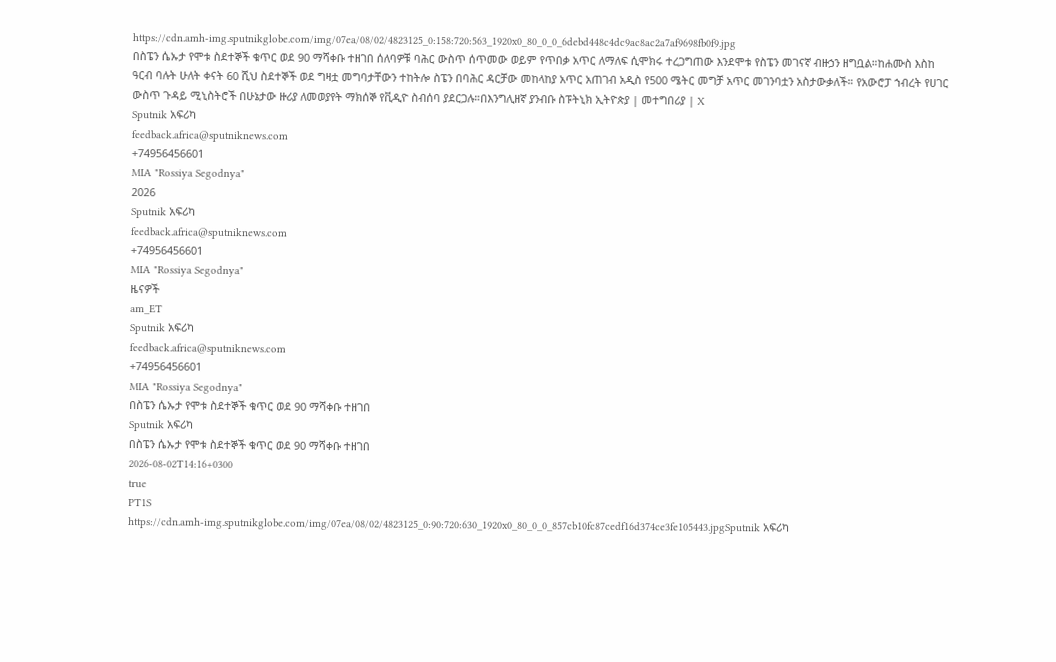https://cdn.amh-img.sputnikglobe.com/img/07ea/08/02/4823125_0:158:720:563_1920x0_80_0_0_6debd448c4dc9ac8ac2a7af9698fb0f9.jpg
በስፔን ሴኡታ የሞቱ ስደተኞች ቁጥር ወደ 90 ማሻቀቡ ተዘገበ ሰለባዎቹ ባሕር ውስጥ ሰጥመው ወይም የጥበቃ አጥር ለማለፍ ሲሞክሩ ተረጋግጠው እንደሞቱ የስፔን መገናኛ ብዙኃን ዘግቧል።ከሐሙስ እስከ ዓርብ ባሉት ሁለት ቀናት 60 ሺህ ስደተኞች ወደ ግዛቷ መግባታቸውን ተከትሎ ስፔን በባሕር ዳርቻው መከላከያ አጥር አጠገብ አዲስ የ500 ሜትር መግቻ አጥር መገንባቷን አስታውቃለች። የአውሮፓ ኀብረት የሀገር ውስጥ ጉዳይ ሚኒስትሮች በሁኔታው ዙሪያ ለመወያየት ማክሰኞ የቪዲዮ ስብሰባ ያደርጋሉ።በእንግሊዘኛ ያንብቡ ስፑትኒክ ኢትዮጵያ | መተግበሪያ | X
Sputnik አፍሪካ
feedback.africa@sputniknews.com
+74956456601
MIA "Rossiya Segodnya"
2026
Sputnik አፍሪካ
feedback.africa@sputniknews.com
+74956456601
MIA "Rossiya Segodnya"
ዜናዎች
am_ET
Sputnik አፍሪካ
feedback.africa@sputniknews.com
+74956456601
MIA "Rossiya Segodnya"
በስፔን ሴኡታ የሞቱ ስደተኞች ቁጥር ወደ 90 ማሻቀቡ ተዘገበ
Sputnik አፍሪካ
በስፔን ሴኡታ የሞቱ ስደተኞች ቁጥር ወደ 90 ማሻቀቡ ተዘገበ
2026-08-02T14:16+0300
true
PT1S
https://cdn.amh-img.sputnikglobe.com/img/07ea/08/02/4823125_0:90:720:630_1920x0_80_0_0_857cb10fc87cedf16d374ce3fe105443.jpgSputnik አፍሪካ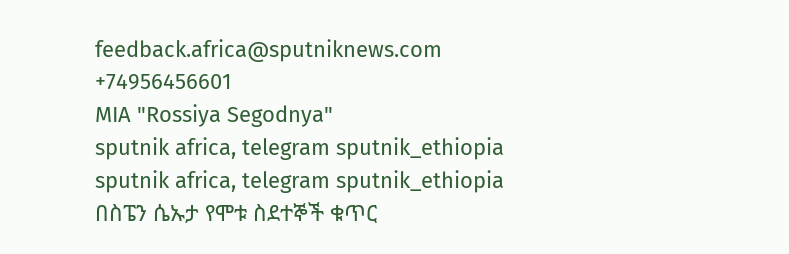feedback.africa@sputniknews.com
+74956456601
MIA "Rossiya Segodnya"
sputnik africa, telegram sputnik_ethiopia
sputnik africa, telegram sputnik_ethiopia
በስፔን ሴኡታ የሞቱ ስደተኞች ቁጥር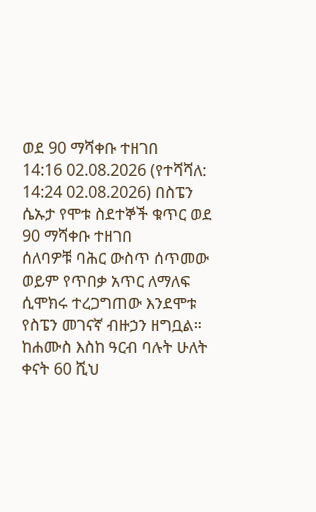ወደ 90 ማሻቀቡ ተዘገበ
14:16 02.08.2026 (የተሻሻለ: 14:24 02.08.2026) በስፔን ሴኡታ የሞቱ ስደተኞች ቁጥር ወደ 90 ማሻቀቡ ተዘገበ
ሰለባዎቹ ባሕር ውስጥ ሰጥመው ወይም የጥበቃ አጥር ለማለፍ ሲሞክሩ ተረጋግጠው እንደሞቱ የስፔን መገናኛ ብዙኃን ዘግቧል።
ከሐሙስ እስከ ዓርብ ባሉት ሁለት ቀናት 60 ሺህ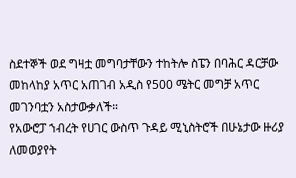ስደተኞች ወደ ግዛቷ መግባታቸውን ተከትሎ ስፔን በባሕር ዳርቻው መከላከያ አጥር አጠገብ አዲስ የ500 ሜትር መግቻ አጥር መገንባቷን አስታውቃለች።
የአውሮፓ ኀብረት የሀገር ውስጥ ጉዳይ ሚኒስትሮች በሁኔታው ዙሪያ ለመወያየት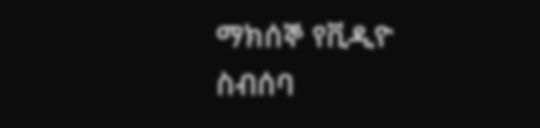ማክሰኞ የቪዲዮ ስብሰባ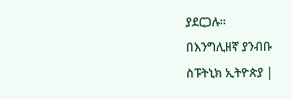ያደርጋሉ።
በእንግሊዘኛ ያንብቡ
ስፑትኒክ ኢትዮጵያ |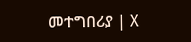መተግበሪያ | X